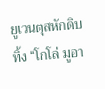ยูเวนตุสหักดิบ ทิ้ง “โกโล่ มูอา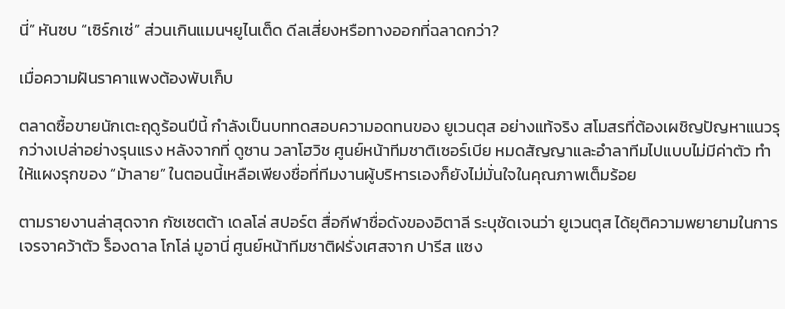นี่” หันซบ “เซิร์กเซ่” ส่วนเกินแมนฯยูไนเต็ด ดีลเสี่ยงหรือทางออกที่ฉลาดกว่า?

เมื่อความฝันราคาแพงต้องพับเก็บ

ตลาดซื้อขายนักเตะฤดูร้อนปีนี้ กำลังเป็นบททดสอบความอดทนของ ยูเวนตุส อย่างแท้จริง สโมสรที่ต้องเผชิญปัญหาแนวรุกว่างเปล่าอย่างรุนแรง หลังจากที่ ดูซาน วลาโฮวิช ศูนย์หน้าทีมชาติเซอร์เบีย หมดสัญญาและอำลาทีมไปแบบไม่มีค่าตัว ทำให้แผงรุกของ “ม้าลาย” ในตอนนี้เหลือเพียงชื่อที่ทีมงานผู้บริหารเองก็ยังไม่มั่นใจในคุณภาพเต็มร้อย

ตามรายงานล่าสุดจาก กัซเซตต้า เดลโล่ สปอร์ต สื่อกีฬาชื่อดังของอิตาลี ระบุชัดเจนว่า ยูเวนตุส ได้ยุติความพยายามในการเจรจาคว้าตัว ร็องดาล โกโล่ มูอานี่ ศูนย์หน้าทีมชาติฝรั่งเศสจาก ปารีส แซง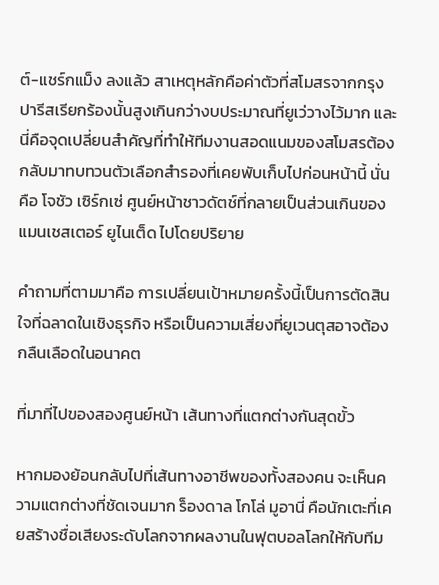ต์-แชร์กแม็ง ลงแล้ว สาเหตุหลักคือค่าตัวที่สโมสรจากกรุงปารีสเรียกร้องนั้นสูงเกินกว่างบประมาณที่ยูเว่วางไว้มาก และนี่คือจุดเปลี่ยนสำคัญที่ทำให้ทีมงานสอดแนมของสโมสรต้องกลับมาทบทวนตัวเลือกสำรองที่เคยพับเก็บไปก่อนหน้านี้ นั่นคือ โจชัว เซิร์กเซ่ ศูนย์หน้าชาวดัตช์ที่กลายเป็นส่วนเกินของ แมนเชสเตอร์ ยูไนเต็ด ไปโดยปริยาย

คำถามที่ตามมาคือ การเปลี่ยนเป้าหมายครั้งนี้เป็นการตัดสินใจที่ฉลาดในเชิงธุรกิจ หรือเป็นความเสี่ยงที่ยูเวนตุสอาจต้องกลืนเลือดในอนาคต

ที่มาที่ไปของสองศูนย์หน้า เส้นทางที่แตกต่างกันสุดขั้ว

หากมองย้อนกลับไปที่เส้นทางอาชีพของทั้งสองคน จะเห็นความแตกต่างที่ชัดเจนมาก ร็องดาล โกโล่ มูอานี่ คือนักเตะที่เคยสร้างชื่อเสียงระดับโลกจากผลงานในฟุตบอลโลกให้กับทีม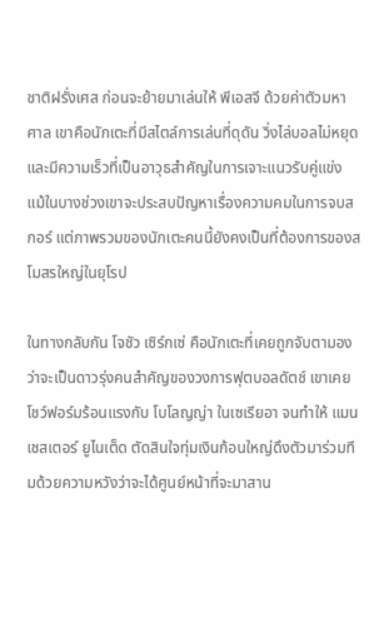ชาติฝรั่งเศส ก่อนจะย้ายมาเล่นให้ พีเอสจี ด้วยค่าตัวมหาศาล เขาคือนักเตะที่มีสไตล์การเล่นที่ดุดัน วิ่งไล่บอลไม่หยุด และมีความเร็วที่เป็นอาวุธสำคัญในการเจาะแนวรับคู่แข่ง แม้ในบางช่วงเขาจะประสบปัญหาเรื่องความคมในการจบสกอร์ แต่ภาพรวมของนักเตะคนนี้ยังคงเป็นที่ต้องการของสโมสรใหญ่ในยุโรป

ในทางกลับกัน โจชัว เซิร์กเซ่ คือนักเตะที่เคยถูกจับตามองว่าจะเป็นดาวรุ่งคนสำคัญของวงการฟุตบอลดัตช์ เขาเคยโชว์ฟอร์มร้อนแรงกับ โบโลญญ่า ในเซเรียอา จนทำให้ แมนเชสเตอร์ ยูไนเต็ด ตัดสินใจทุ่มเงินก้อนใหญ่ดึงตัวมาร่วมทีมด้วยความหวังว่าจะได้ศูนย์หน้าที่จะมาสาน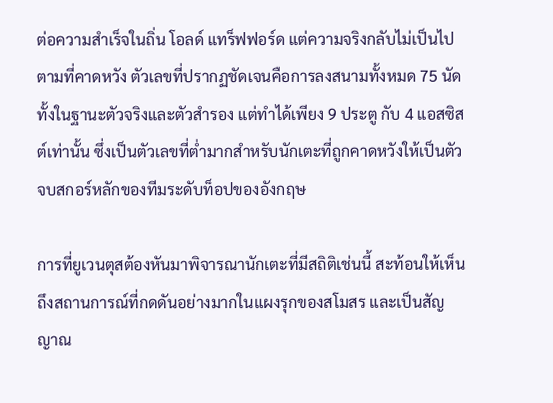ต่อความสำเร็จในถิ่น โอลด์ แทร็ฟฟอร์ด แต่ความจริงกลับไม่เป็นไปตามที่คาดหวัง ตัวเลขที่ปรากฏชัดเจนคือการลงสนามทั้งหมด 75 นัด ทั้งในฐานะตัวจริงและตัวสำรอง แต่ทำได้เพียง 9 ประตู กับ 4 แอสซิสต์เท่านั้น ซึ่งเป็นตัวเลขที่ต่ำมากสำหรับนักเตะที่ถูกคาดหวังให้เป็นตัวจบสกอร์หลักของทีมระดับท็อปของอังกฤษ

การที่ยูเวนตุสต้องหันมาพิจารณานักเตะที่มีสถิติเช่นนี้ สะท้อนให้เห็นถึงสถานการณ์ที่กดดันอย่างมากในแผงรุกของสโมสร และเป็นสัญญาณ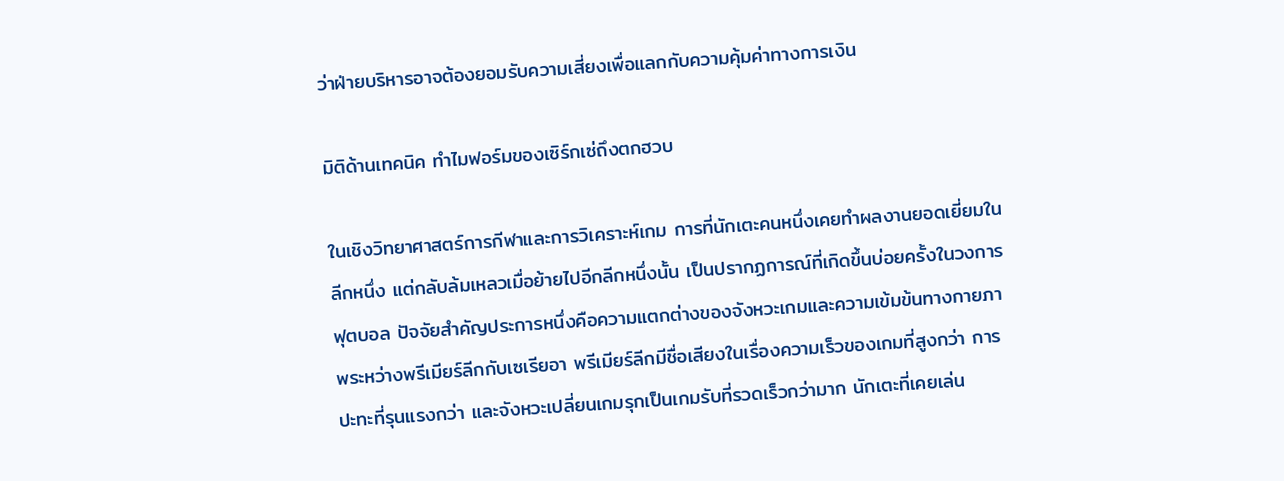ว่าฝ่ายบริหารอาจต้องยอมรับความเสี่ยงเพื่อแลกกับความคุ้มค่าทางการเงิน

มิติด้านเทคนิค ทำไมฟอร์มของเซิร์กเซ่ถึงตกฮวบ

ในเชิงวิทยาศาสตร์การกีฬาและการวิเคราะห์เกม การที่นักเตะคนหนึ่งเคยทำผลงานยอดเยี่ยมในลีกหนึ่ง แต่กลับล้มเหลวเมื่อย้ายไปอีกลีกหนึ่งนั้น เป็นปรากฏการณ์ที่เกิดขึ้นบ่อยครั้งในวงการฟุตบอล ปัจจัยสำคัญประการหนึ่งคือความแตกต่างของจังหวะเกมและความเข้มข้นทางกายภาพระหว่างพรีเมียร์ลีกกับเซเรียอา พรีเมียร์ลีกมีชื่อเสียงในเรื่องความเร็วของเกมที่สูงกว่า การปะทะที่รุนแรงกว่า และจังหวะเปลี่ยนเกมรุกเป็นเกมรับที่รวดเร็วกว่ามาก นักเตะที่เคยเล่น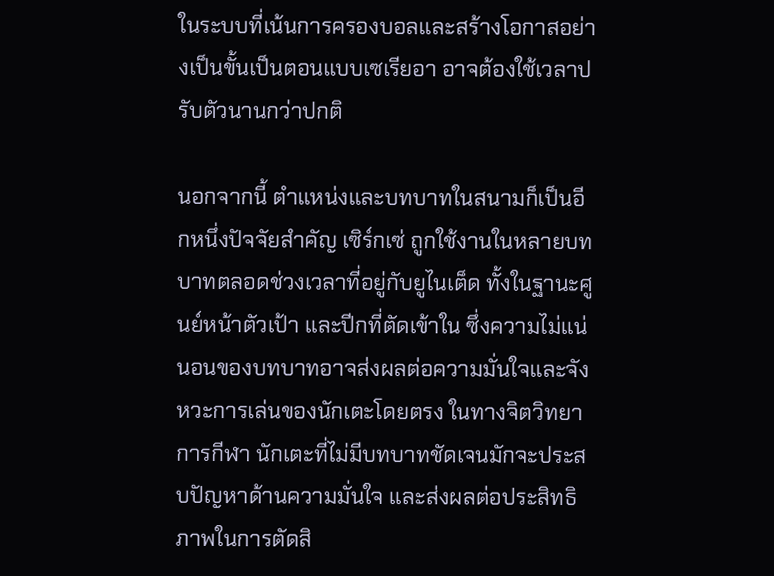ในระบบที่เน้นการครองบอลและสร้างโอกาสอย่างเป็นขั้นเป็นตอนแบบเซเรียอา อาจต้องใช้เวลาปรับตัวนานกว่าปกติ

นอกจากนี้ ตำแหน่งและบทบาทในสนามก็เป็นอีกหนึ่งปัจจัยสำคัญ เซิร์กเซ่ ถูกใช้งานในหลายบทบาทตลอดช่วงเวลาที่อยู่กับยูไนเต็ด ทั้งในฐานะศูนย์หน้าตัวเป้า และปีกที่ตัดเข้าใน ซึ่งความไม่แน่นอนของบทบาทอาจส่งผลต่อความมั่นใจและจังหวะการเล่นของนักเตะโดยตรง ในทางจิตวิทยาการกีฬา นักเตะที่ไม่มีบทบาทชัดเจนมักจะประสบปัญหาด้านความมั่นใจ และส่งผลต่อประสิทธิภาพในการตัดสิ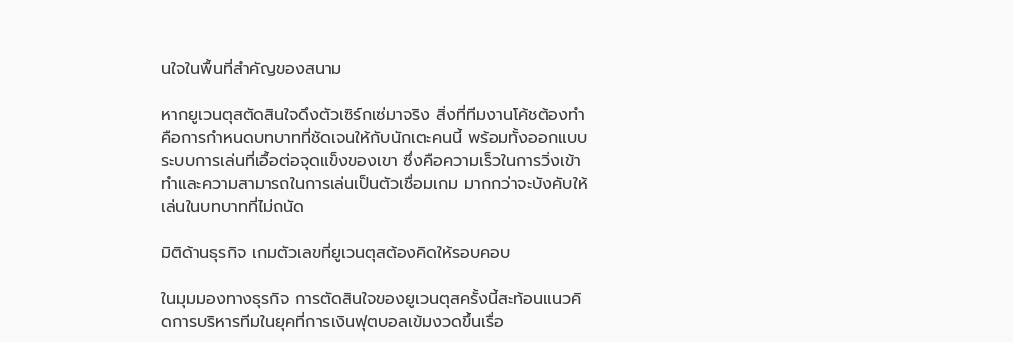นใจในพื้นที่สำคัญของสนาม

หากยูเวนตุสตัดสินใจดึงตัวเซิร์กเซ่มาจริง สิ่งที่ทีมงานโค้ชต้องทำคือการกำหนดบทบาทที่ชัดเจนให้กับนักเตะคนนี้ พร้อมทั้งออกแบบระบบการเล่นที่เอื้อต่อจุดแข็งของเขา ซึ่งคือความเร็วในการวิ่งเข้าทำและความสามารถในการเล่นเป็นตัวเชื่อมเกม มากกว่าจะบังคับให้เล่นในบทบาทที่ไม่ถนัด

มิติด้านธุรกิจ เกมตัวเลขที่ยูเวนตุสต้องคิดให้รอบคอบ

ในมุมมองทางธุรกิจ การตัดสินใจของยูเวนตุสครั้งนี้สะท้อนแนวคิดการบริหารทีมในยุคที่การเงินฟุตบอลเข้มงวดขึ้นเรื่อ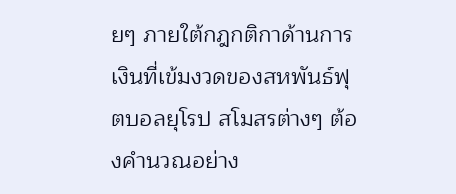ยๆ ภายใต้กฎกติกาด้านการเงินที่เข้มงวดของสหพันธ์ฟุตบอลยุโรป สโมสรต่างๆ ต้องคำนวณอย่าง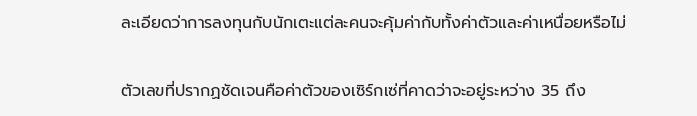ละเอียดว่าการลงทุนกับนักเตะแต่ละคนจะคุ้มค่ากับทั้งค่าตัวและค่าเหนื่อยหรือไม่

ตัวเลขที่ปรากฏชัดเจนคือค่าตัวของเซิร์กเซ่ที่คาดว่าจะอยู่ระหว่าง 35 ถึง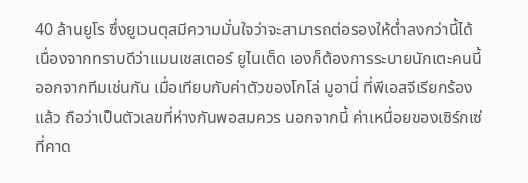40 ล้านยูโร ซึ่งยูเวนตุสมีความมั่นใจว่าจะสามารถต่อรองให้ต่ำลงกว่านี้ได้ เนื่องจากทราบดีว่าแมนเชสเตอร์ ยูไนเต็ด เองก็ต้องการระบายนักเตะคนนี้ออกจากทีมเช่นกัน เมื่อเทียบกับค่าตัวของโกโล่ มูอานี่ ที่พีเอสจีเรียกร้องแล้ว ถือว่าเป็นตัวเลขที่ห่างกันพอสมควร นอกจากนี้ ค่าเหนื่อยของเซิร์กเซ่ที่คาด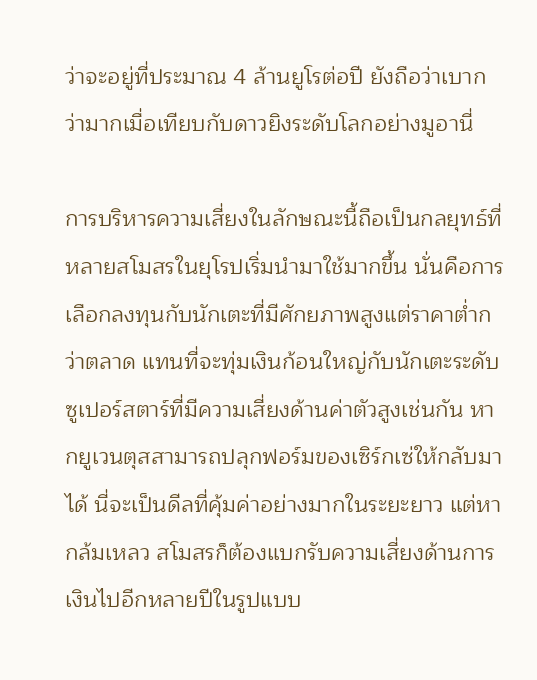ว่าจะอยู่ที่ประมาณ 4 ล้านยูโรต่อปี ยังถือว่าเบากว่ามากเมื่อเทียบกับดาวยิงระดับโลกอย่างมูอานี่

การบริหารความเสี่ยงในลักษณะนี้ถือเป็นกลยุทธ์ที่หลายสโมสรในยุโรปเริ่มนำมาใช้มากขึ้น นั่นคือการเลือกลงทุนกับนักเตะที่มีศักยภาพสูงแต่ราคาต่ำกว่าตลาด แทนที่จะทุ่มเงินก้อนใหญ่กับนักเตะระดับซูเปอร์สตาร์ที่มีความเสี่ยงด้านค่าตัวสูงเช่นกัน หากยูเวนตุสสามารถปลุกฟอร์มของเซิร์กเซ่ให้กลับมาได้ นี่จะเป็นดีลที่คุ้มค่าอย่างมากในระยะยาว แต่หากล้มเหลว สโมสรก็ต้องแบกรับความเสี่ยงด้านการเงินไปอีกหลายปีในรูปแบบ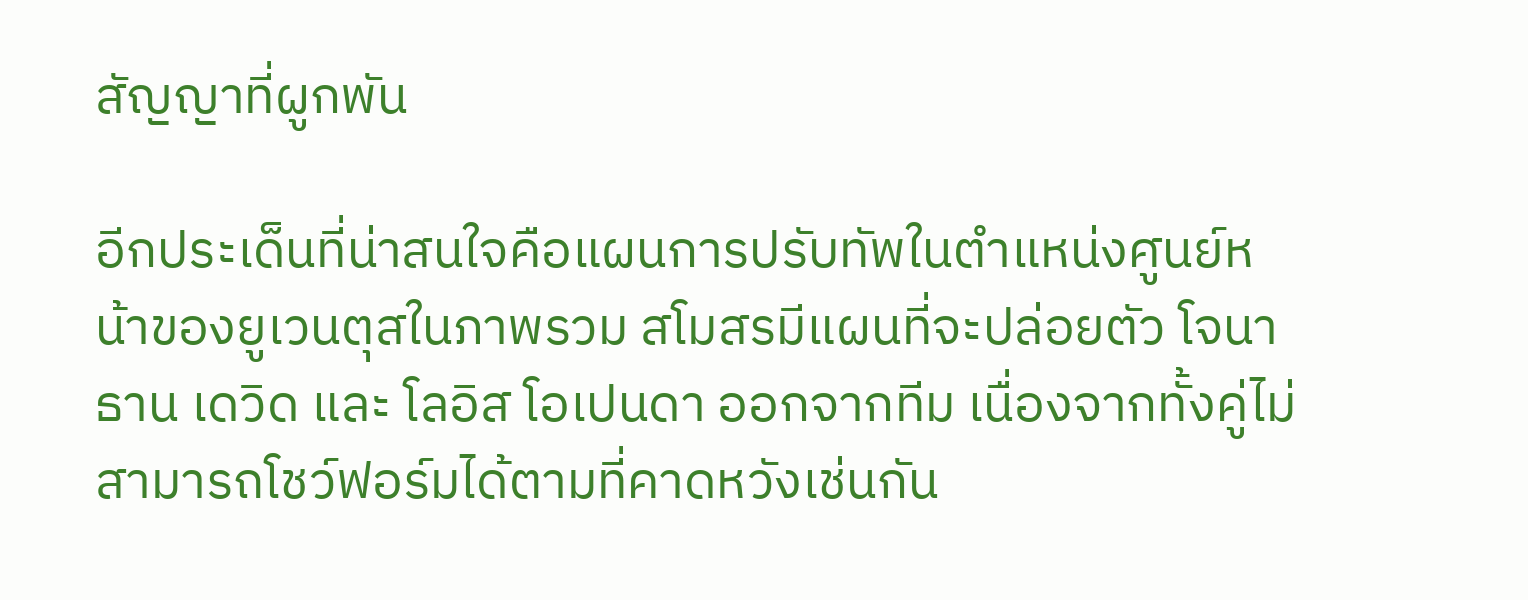สัญญาที่ผูกพัน

อีกประเด็นที่น่าสนใจคือแผนการปรับทัพในตำแหน่งศูนย์หน้าของยูเวนตุสในภาพรวม สโมสรมีแผนที่จะปล่อยตัว โจนาธาน เดวิด และ โลอิส โอเปนดา ออกจากทีม เนื่องจากทั้งคู่ไม่สามารถโชว์ฟอร์มได้ตามที่คาดหวังเช่นกัน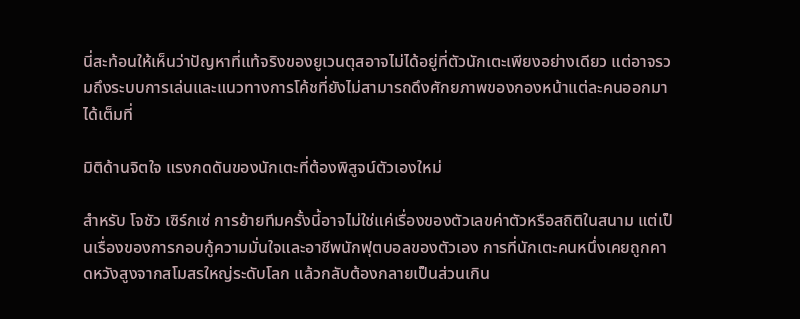นี่สะท้อนให้เห็นว่าปัญหาที่แท้จริงของยูเวนตุสอาจไม่ได้อยู่ที่ตัวนักเตะเพียงอย่างเดียว แต่อาจรวมถึงระบบการเล่นและแนวทางการโค้ชที่ยังไม่สามารถดึงศักยภาพของกองหน้าแต่ละคนออกมาได้เต็มที่

มิติด้านจิตใจ แรงกดดันของนักเตะที่ต้องพิสูจน์ตัวเองใหม่

สำหรับ โจชัว เซิร์กเซ่ การย้ายทีมครั้งนี้อาจไม่ใช่แค่เรื่องของตัวเลขค่าตัวหรือสถิติในสนาม แต่เป็นเรื่องของการกอบกู้ความมั่นใจและอาชีพนักฟุตบอลของตัวเอง การที่นักเตะคนหนึ่งเคยถูกคาดหวังสูงจากสโมสรใหญ่ระดับโลก แล้วกลับต้องกลายเป็นส่วนเกิน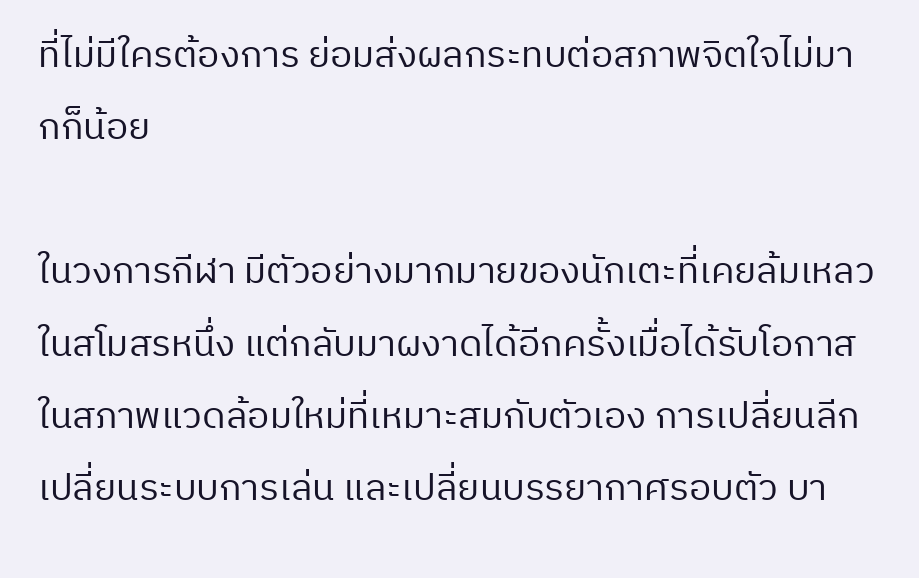ที่ไม่มีใครต้องการ ย่อมส่งผลกระทบต่อสภาพจิตใจไม่มากก็น้อย

ในวงการกีฬา มีตัวอย่างมากมายของนักเตะที่เคยล้มเหลวในสโมสรหนึ่ง แต่กลับมาผงาดได้อีกครั้งเมื่อได้รับโอกาสในสภาพแวดล้อมใหม่ที่เหมาะสมกับตัวเอง การเปลี่ยนลีก เปลี่ยนระบบการเล่น และเปลี่ยนบรรยากาศรอบตัว บา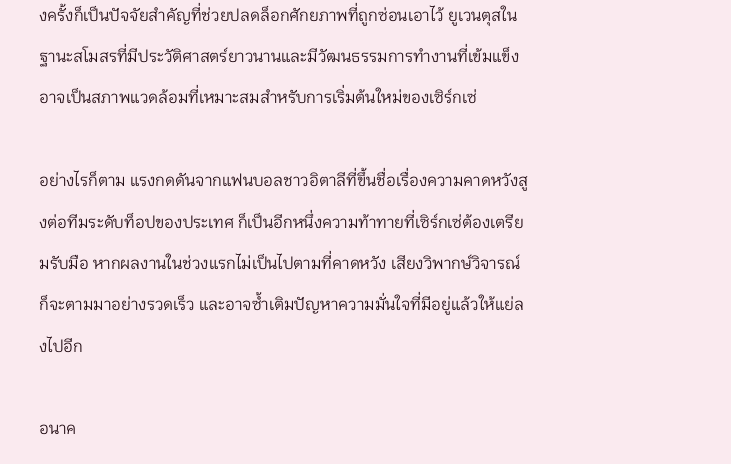งครั้งก็เป็นปัจจัยสำคัญที่ช่วยปลดล็อกศักยภาพที่ถูกซ่อนเอาไว้ ยูเวนตุสในฐานะสโมสรที่มีประวัติศาสตร์ยาวนานและมีวัฒนธรรมการทำงานที่เข้มแข็ง อาจเป็นสภาพแวดล้อมที่เหมาะสมสำหรับการเริ่มต้นใหม่ของเซิร์กเซ่

อย่างไรก็ตาม แรงกดดันจากแฟนบอลชาวอิตาลีที่ขึ้นชื่อเรื่องความคาดหวังสูงต่อทีมระดับท็อปของประเทศ ก็เป็นอีกหนึ่งความท้าทายที่เซิร์กเซ่ต้องเตรียมรับมือ หากผลงานในช่วงแรกไม่เป็นไปตามที่คาดหวัง เสียงวิพากษ์วิจารณ์ก็จะตามมาอย่างรวดเร็ว และอาจซ้ำเติมปัญหาความมั่นใจที่มีอยู่แล้วให้แย่ลงไปอีก

อนาค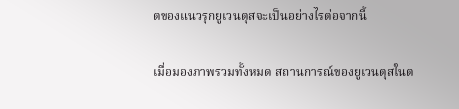ตของแนวรุกยูเวนตุสจะเป็นอย่างไรต่อจากนี้

เมื่อมองภาพรวมทั้งหมด สถานการณ์ของยูเวนตุสในต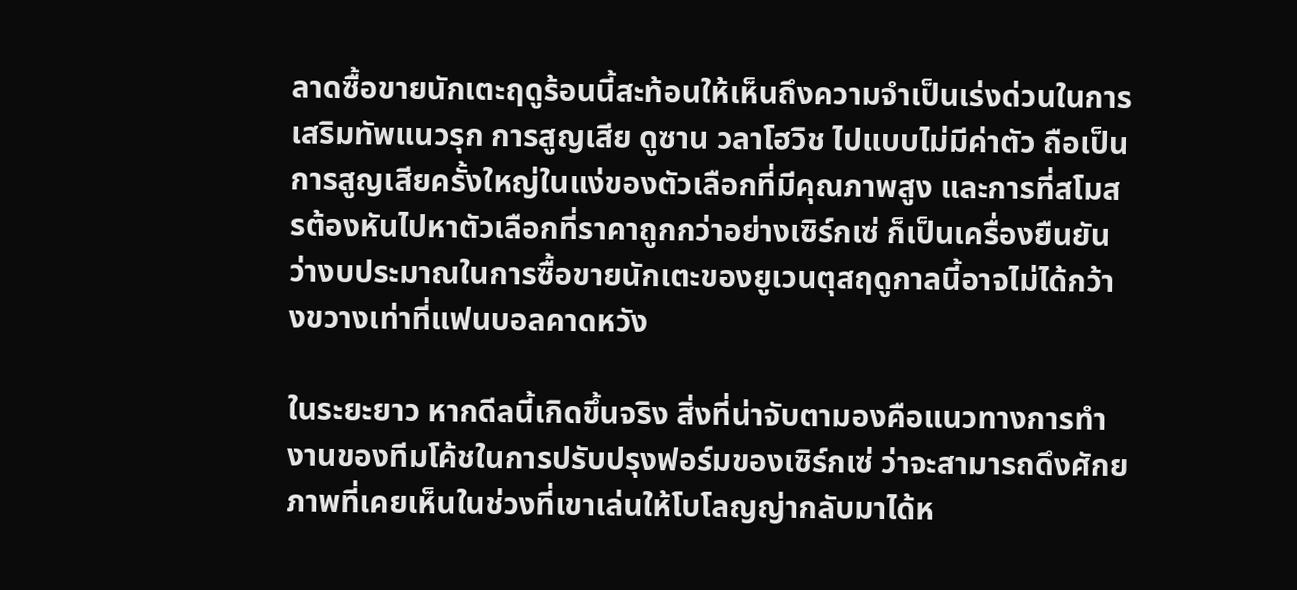ลาดซื้อขายนักเตะฤดูร้อนนี้สะท้อนให้เห็นถึงความจำเป็นเร่งด่วนในการเสริมทัพแนวรุก การสูญเสีย ดูซาน วลาโฮวิช ไปแบบไม่มีค่าตัว ถือเป็นการสูญเสียครั้งใหญ่ในแง่ของตัวเลือกที่มีคุณภาพสูง และการที่สโมสรต้องหันไปหาตัวเลือกที่ราคาถูกกว่าอย่างเซิร์กเซ่ ก็เป็นเครื่องยืนยันว่างบประมาณในการซื้อขายนักเตะของยูเวนตุสฤดูกาลนี้อาจไม่ได้กว้างขวางเท่าที่แฟนบอลคาดหวัง

ในระยะยาว หากดีลนี้เกิดขึ้นจริง สิ่งที่น่าจับตามองคือแนวทางการทำงานของทีมโค้ชในการปรับปรุงฟอร์มของเซิร์กเซ่ ว่าจะสามารถดึงศักยภาพที่เคยเห็นในช่วงที่เขาเล่นให้โบโลญญ่ากลับมาได้ห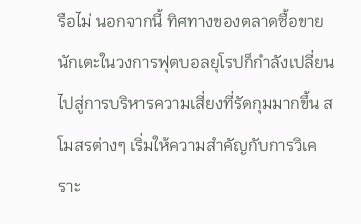รือไม่ นอกจากนี้ ทิศทางของตลาดซื้อขายนักเตะในวงการฟุตบอลยุโรปก็กำลังเปลี่ยนไปสู่การบริหารความเสี่ยงที่รัดกุมมากขึ้น สโมสรต่างๆ เริ่มให้ความสำคัญกับการวิเคราะ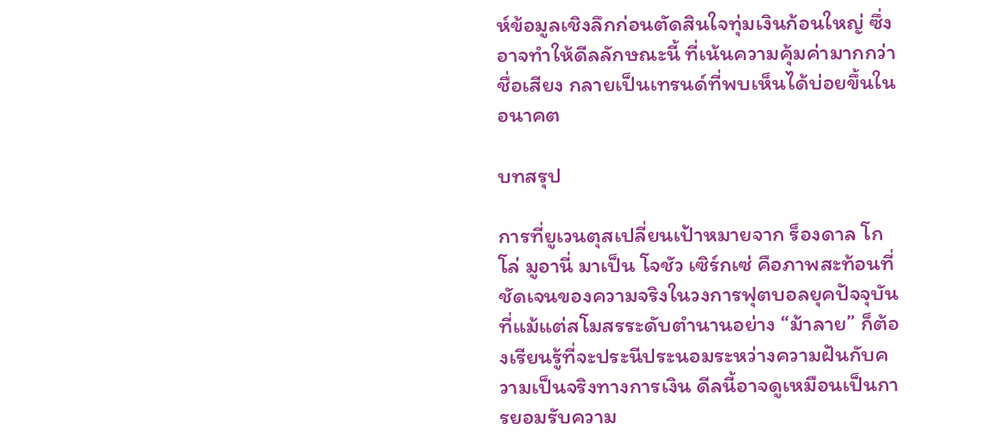ห์ข้อมูลเชิงลึกก่อนตัดสินใจทุ่มเงินก้อนใหญ่ ซึ่งอาจทำให้ดีลลักษณะนี้ ที่เน้นความคุ้มค่ามากกว่าชื่อเสียง กลายเป็นเทรนด์ที่พบเห็นได้บ่อยขึ้นในอนาคต

บทสรุป

การที่ยูเวนตุสเปลี่ยนเป้าหมายจาก ร็องดาล โกโล่ มูอานี่ มาเป็น โจชัว เซิร์กเซ่ คือภาพสะท้อนที่ชัดเจนของความจริงในวงการฟุตบอลยุคปัจจุบัน ที่แม้แต่สโมสรระดับตำนานอย่าง “ม้าลาย” ก็ต้องเรียนรู้ที่จะประนีประนอมระหว่างความฝันกับความเป็นจริงทางการเงิน ดีลนี้อาจดูเหมือนเป็นการยอมรับความ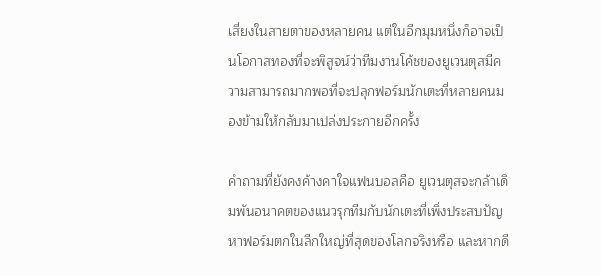เสี่ยงในสายตาของหลายคน แต่ในอีกมุมหนึ่งก็อาจเป็นโอกาสทองที่จะพิสูจน์ว่าทีมงานโค้ชของยูเวนตุสมีความสามารถมากพอที่จะปลุกฟอร์มนักเตะที่หลายคนมองข้ามให้กลับมาเปล่งประกายอีกครั้ง

คำถามที่ยังคงค้างคาใจแฟนบอลคือ ยูเวนตุสจะกล้าเดิมพันอนาคตของแนวรุกทีมกับนักเตะที่เพิ่งประสบปัญหาฟอร์มตกในลีกใหญ่ที่สุดของโลกจริงหรือ และหากดี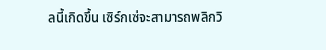ลนี้เกิดขึ้น เซิร์กเซ่จะสามารถพลิกวิ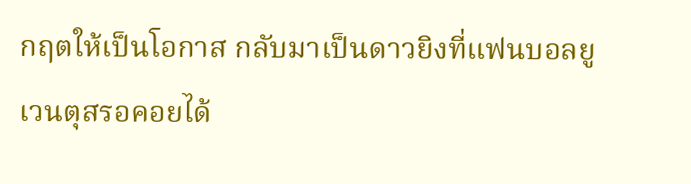กฤตให้เป็นโอกาส กลับมาเป็นดาวยิงที่แฟนบอลยูเวนตุสรอคอยได้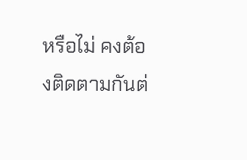หรือไม่ คงต้องติดตามกันต่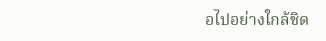อไปอย่างใกล้ชิด